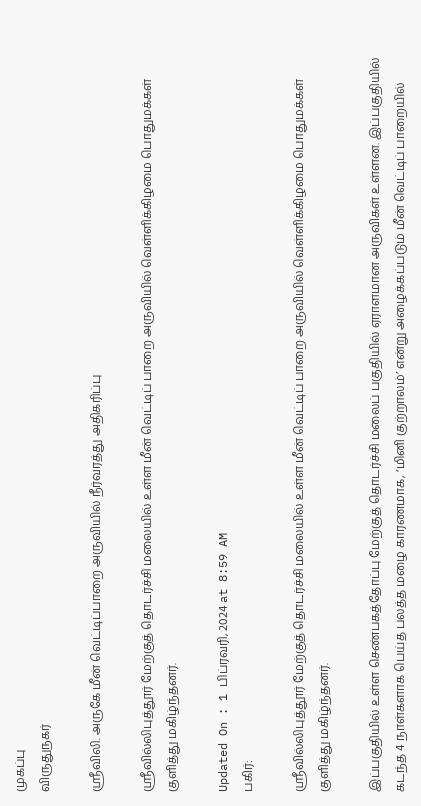முகப்பு
விருதுநகர்

ஸ்ரீவிலி. அருகே மீன் வெட்டிப்பாறை அருவியில் நீர்வரத்து அதிகரிப்பு

ஸ்ரீவில்லிபுத்தூர் மேற்குத் தொடர்ச்சி மலையில் உள்ள மீன் வெட்டிப் பாறை அருவியில் வெள்ளிக்கிழமை பொதுமக்கள் குளித்து மகிழ்ந்தனர்.

Updated On : 1 பிப்ரவரி, 2024 at 8:59 AM
பகிர்:

ஸ்ரீவில்லிபுத்தூர் மேற்குத் தொடர்ச்சி மலையில் உள்ள மீன் வெட்டிப் பாறை அருவியில் வெள்ளிக்கிழமை பொதுமக்கள் குளித்து மகிழ்ந்தனர்.

இப்பகுதியில் உள்ள செண்பகத்தோப்பு மேற்குத் தொடர்ச்சி மலைப் பகுதியில் ஏராளமான அருவிகள் உள்ளன. இப்பகுதியில் கடந்த 4 நாள்களாக பெய்த பலத்த மழை காரணமாக, ‘மினி குற்றாலம்’ என்று அழைக்கப்படும் மீன் வெட்டிப் பாறையில்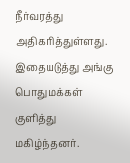நீர்வரத்து அதிகரித்துள்ளது. இதையடுத்து அங்கு பொதுமக்கள் குளித்து மகிழ்ந்தனர்.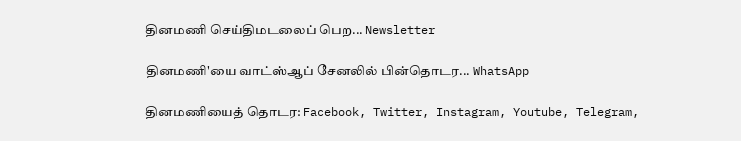தினமணி செய்திமடலைப் பெற... Newsletter

தினமணி'யை வாட்ஸ்ஆப் சேனலில் பின்தொடர... WhatsApp

தினமணியைத் தொடர: Facebook, Twitter, Instagram, Youtube, Telegram,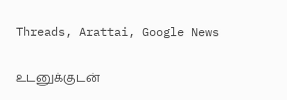Threads, Arattai, Google News

உடனுக்குடன்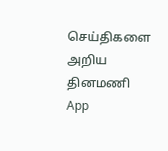செய்திகளை அறிய தினமணி App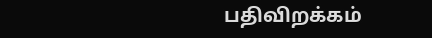பதிவிறக்கம்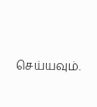செய்யவும்.